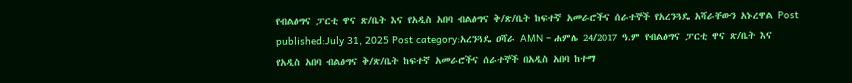የብልፅግና ፓርቲ ዋና ጽ/ቤት እና የአዲስ አበባ ብልፅግና ቅ/ጽ/ቤት ከፍተኛ አመራሮችና ሰራተኞች የአረንጓዴ አሻራቸውን አኑረዋል Post published:July 31, 2025 Post category:አረንጓዴ ዐሻራ AMN – ሐምሌ 24/2017 ዓ.ም የብልፅግና ፓርቲ ዋና ጽ/ቤት እና የአዲስ አበባ ብልፅግና ቅ/ጽ/ቤት ከፍተኛ አመራሮችና ሰራተኞች በአዲስ አበባ ከተማ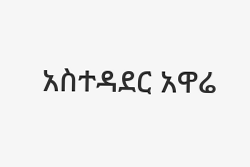አስተዳደር አዋሬ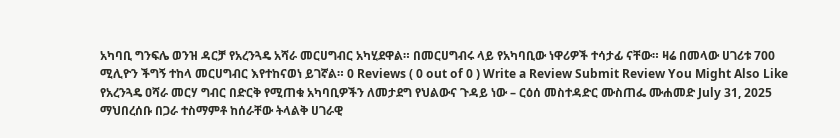አካባቢ ግንፍሌ ወንዝ ዳርቻ የአረንጓዴ አሻራ መርሀግብር አካሂደዋል። በመርሀግብሩ ላይ የአካባቢው ነዋሪዎች ተሳታፊ ናቸው። ዛሬ በመላው ሀገሪቱ 700 ሚሊዮን ችግኝ ተከላ መርሀግብር እየተከናወነ ይገኛል። 0 Reviews ( 0 out of 0 ) Write a Review Submit Review You Might Also Like የአረንጓዴ ዐሻራ መርሃ ግብር በድርቅ የሚጠቁ አካባቢዎችን ለመታደግ የህልውና ጉዳይ ነው – ርዕሰ መስተዳድር ሙስጠፌ ሙሐመድ July 31, 2025 ማህበረሰቡ በጋራ ተስማምቶ ከሰራቸው ትላልቅ ሀገራዊ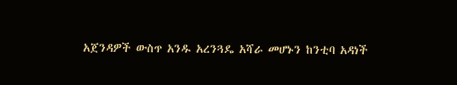አጀንዳዎች ውስጥ አንዱ አረንጓዴ አሻራ መሆኑን ከንቲባ አዳነች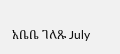አቤቤ ገለጹ July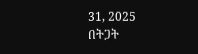31, 2025 በትጋት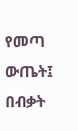የመጣ ውጤት፤ በብቃት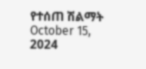የተሰጠ ሽልማት October 15, 2024